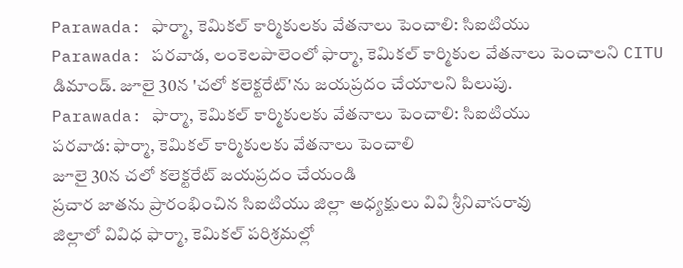Parawada: ఫార్మా, కెమికల్ కార్మికులకు వేతనాలు పెంచాలి: సిఐటియు
Parawada: పరవాడ, లంకెలపాలెంలో ఫార్మా, కెమికల్ కార్మికుల వేతనాలు పెంచాలని CITU డిమాండ్. జూలై 30న 'చలో కలెక్టరేట్'ను జయప్రదం చేయాలని పిలుపు.
Parawada: ఫార్మా, కెమికల్ కార్మికులకు వేతనాలు పెంచాలి: సిఐటియు
పరవాడ: ఫార్మా, కెమికల్ కార్మికులకు వేతనాలు పెంచాలి
జూలై 30న చలో కలెక్టరేట్ జయప్రదం చేయండి
ప్రచార జాతను ప్రారంభించిన సిఐటియు జిల్లా అధ్యక్షులు వివి శ్రీనివాసరావు
జిల్లాలో వివిధ ఫార్మా, కెమికల్ పరిశ్రమల్లో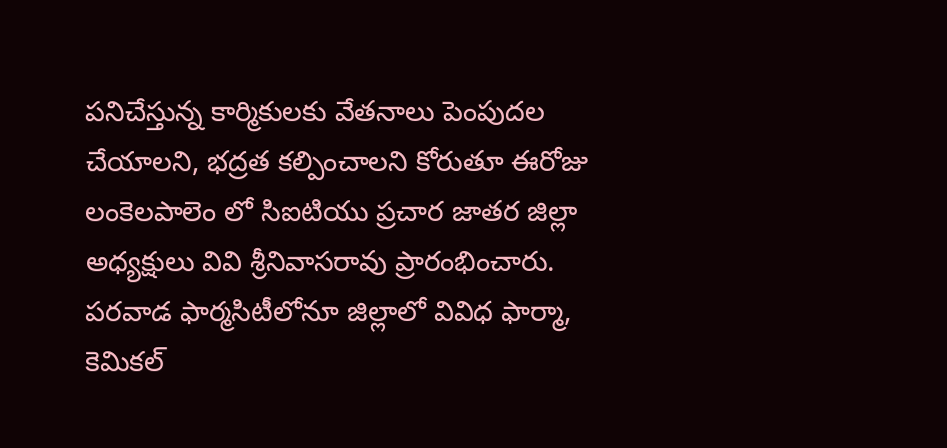పనిచేస్తున్న కార్మికులకు వేతనాలు పెంపుదల చేయాలని, భద్రత కల్పించాలని కోరుతూ ఈరోజు లంకెలపాలెం లో సిఐటియు ప్రచార జాతర జిల్లా అధ్యక్షులు వివి శ్రీనివాసరావు ప్రారంభించారు. పరవాడ ఫార్మసిటీలోనూ జిల్లాలో వివిధ ఫార్మా, కెమికల్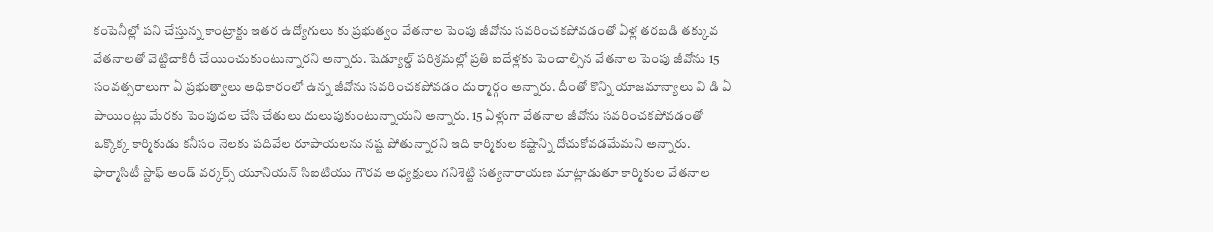కంపెనీల్లో పని చేస్తున్న కాంట్రాక్టు ఇతర ఉద్యోగులు కు ప్రభుత్వం వేతనాల పెంపు జీవోను సవరించకపోవడంతో ఏళ్ల తరబడి తక్కువ వేతనాలతో వెట్టిచాకిరీ చేయించుకుంటున్నారని అన్నారు. షెడ్యూల్డ్ పరిశ్రమల్లో ప్రతి ఐదేళ్లకు పెంచాల్సిన వేతనాల పెంపు జీవోను 15 సంవత్సరాలుగా ఏ ప్రభుత్వాలు అధికారంలో ఉన్న జీవోను సవరించకపోవడం దుర్మార్గం అన్నారు. దీంతో కొన్ని యాజమాన్యాలు వి డి ఏ పాయింట్లు మేరకు పెంపుదల చేసి చేతులు దులుపుకుంటున్నాయని అన్నారు. 15 ఏళ్లుగా వేతనాల జీవోను సవరించకపోవడంతో ఒక్కొక్క కార్మికుడు కనీసం నెలకు పదివేల రూపాయలను నష్ట పోతున్నారని ఇది కార్మికుల కష్టాన్ని దోచుకోవడమేమని అన్నారు. ఫార్మాసిటీ స్టాఫ్ అండ్ వర్కర్స్ యూనియన్ సిఐటియు గౌరవ అధ్యక్షులు గనిశెట్టి సత్యనారాయణ మాట్లాడుతూ కార్మికుల వేతనాల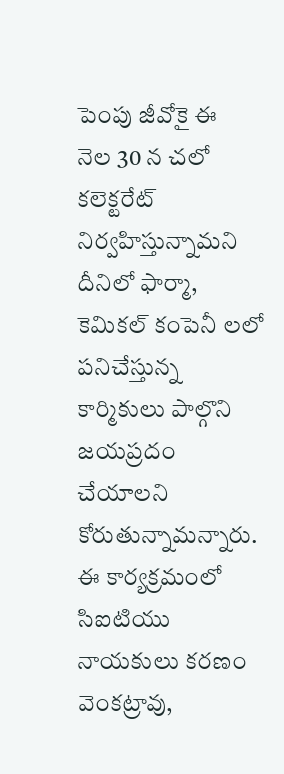పెంపు జీవోకై ఈ
నెల 30 న చలో కలెక్టరేట్ నిర్వహిస్తున్నామని దీనిలో ఫార్మా, కెమికల్ కంపెనీ లలో పనిచేస్తున్న కార్మికులు పాల్గొని జయప్రదం చేయాలని కోరుతున్నామన్నారు.
ఈ కార్యక్రమంలో సిఐటియు నాయకులు కరణం వెంకట్రావు,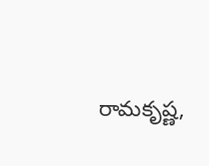రామకృష్ణ,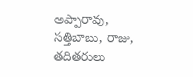అప్పారావు, సత్తిబాబు, రాజు, తదితరులు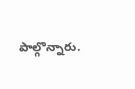పాల్గొన్నారు.